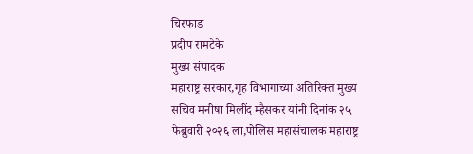चिरफाड
प्रदीप रामटेके
मुख्य संपादक
महाराष्ट्र सरकार,गृह विभागाच्या अतिरिक्त मुख्य सचिव मनीषा मिलींद म्हैसकर यांनी दिनांक २५ फेब्रुवारी २०२६ ला,पोलिस महासंचालक महाराष्ट्र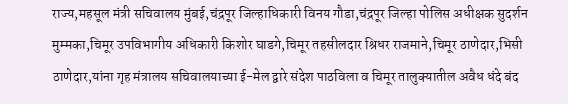राज्य,महसूल मंत्री सचिवालय मुंबई,चंद्रपूर जिल्हाधिकारी विनय गौडा,चंद्रपूर जिल्हा पोलिस अधीक्षक सुदर्शन मुम्मका,चिमूर उपविभागीय अधिकारी किशोर घाडगे,चिमूर तहसीलदार श्रिधर राजमाने,चिमूर ठाणेदार,भिसी ठाणेदार,यांना गृह मंत्रालय सचिवालयाच्या ई-मेल द्वारे संदेश पाठविला व चिमूर तालुक्यातील अवैध धंदे बंद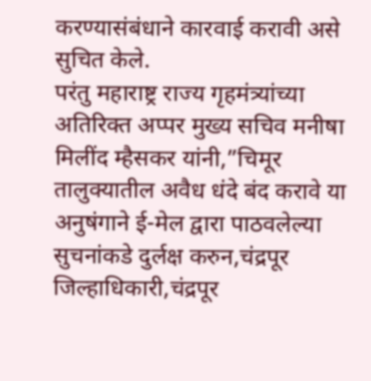करण्यासंबंधाने कारवाई करावी असे सुचित केले.
परंतु महाराष्ट्र राज्य गृहमंत्र्यांच्या अतिरिक्त अप्पर मुख्य सचिव मनीषा मिलींद म्हैसकर यांनी,”चिमूर तालुक्यातील अवैध धंदे बंद करावे या अनुषंगाने ई-मेल द्वारा पाठवलेल्या सुचनांकडे दुर्लक्ष करुन,चंद्रपूर जिल्हाधिकारी,चंद्रपूर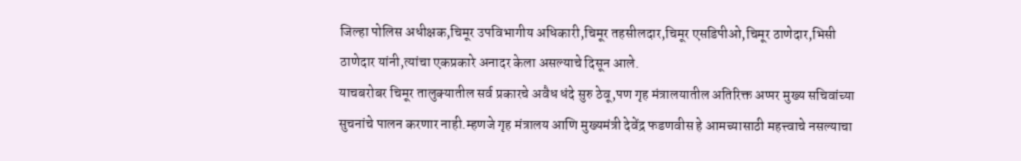जिल्हा पोलिस अधीक्षक,चिमूर उपविभागीय अधिकारी,चिमूर तहसीलदार,चिमूर एसडिपीओ,चिमूर ठाणेदार,भिसी ठाणेदार यांनी,त्यांचा एकप्रकारे अनादर केला असल्याचे दिसून आले.
याचबरोबर चिमूर तालुक्यातील सर्व प्रकारचे अवैध धंदे सुरु ठेवू,पण गृह मंत्रालयातील अतिरिक्त अप्पर मुख्य सचिवांच्या सुचनांचे पालन करणार नाही.म्हणजे गृह मंत्रालय आणि मुख्यमंत्री देवेंद्र फडणवीस हे आमच्यासाठी महत्त्वाचे नसल्याचा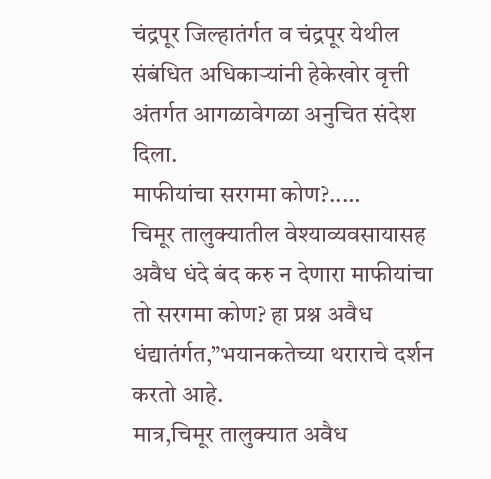चंद्रपूर जिल्हातंर्गत व चंद्रपूर येथील संबंधित अधिकाऱ्यांनी हेकेखोर वृत्ती अंतर्गत आगळावेगळा अनुचित संदेश दिला.
माफीयांचा सरगमा कोण?..…
चिमूर तालुक्यातील वेश्याव्यवसायासह अवैध धंदे बंद करु न देणारा माफीयांचा तो सरगमा कोण? हा प्रश्न अवैध धंद्यातंर्गत,”भयानकतेच्या थराराचे दर्शन करतो आहे.
मात्र,चिमूर तालुक्यात अवैध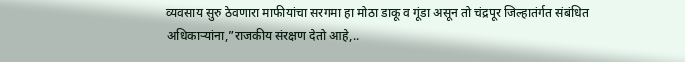व्यवसाय सुरु ठेवणारा माफीयांचा सरगमा हा मोठा डाकू व गूंडा असून तो चंद्रपूर जिल्हातंर्गत संबंधित अधिकाऱ्यांना,”राजकीय संरक्षण देतो आहे,..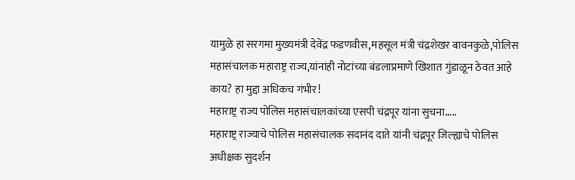यामुळे हा सरगमा मुख्यमंत्री देवेंद्र फडणवीस,महसूल मंत्री चंद्रशेखर बावनकुळे,पोलिस महासंचालक महाराष्ट्र राज्य,यांनांही नोटांच्या बंडलाप्रमाणे खिशात गुंडाळून ठेवत आहे काय? हा मुद्दा अधिकच गंभीर!
महाराष्ट्र राज्य पोलिस महासंचालकांच्या एसपी चंद्रपूर यांना सुचना…..
महाराष्ट्र राज्याचे पोलिस महासंचालक सदानंद दाते यांनी चंद्रपूर जिल्ह्याचे पोलिस अधीक्षक सुदर्शन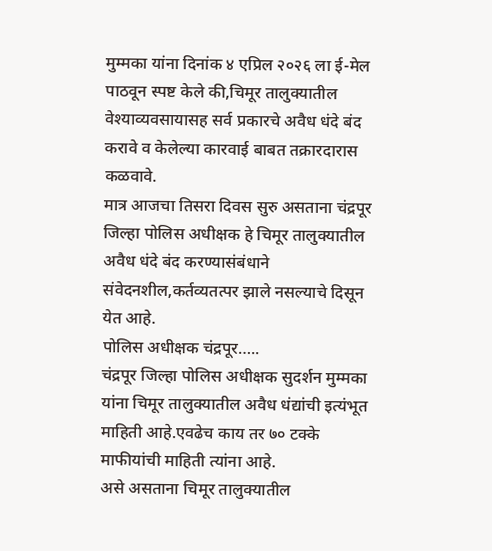मुम्मका यांना दिनांक ४ एप्रिल २०२६ ला ई-मेल पाठवून स्पष्ट केले की,चिमूर तालुक्यातील वेश्याव्यवसायासह सर्व प्रकारचे अवैध धंदे बंद करावे व केलेल्या कारवाई बाबत तक्रारदारास कळवावे.
मात्र आजचा तिसरा दिवस सुरु असताना चंद्रपूर जिल्हा पोलिस अधीक्षक हे चिमूर तालुक्यातील अवैध धंदे बंद करण्यासंबंधाने संवेदनशील,कर्तव्यतत्पर झाले नसल्याचे दिसून येत आहे.
पोलिस अधीक्षक चंद्रपूर…..
चंद्रपूर जिल्हा पोलिस अधीक्षक सुदर्शन मुम्मका यांना चिमूर तालुक्यातील अवैध धंद्यांची इत्यंभूत माहिती आहे.एवढेच काय तर ७० टक्के माफीयांची माहिती त्यांना आहे.
असे असताना चिमूर तालुक्यातील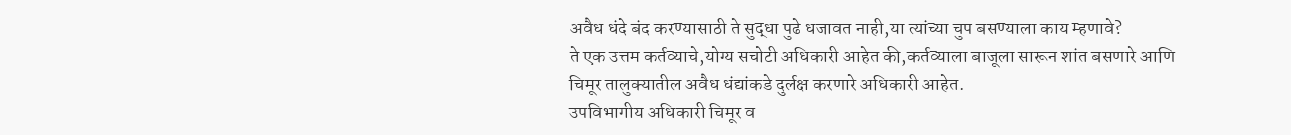अवैध धंदे बंद करण्यासाठी ते सुद्धा पुढे धजावत नाही,या त्यांच्या चुप बसण्याला काय म्हणावे?
ते एक उत्तम कर्तव्याचे,योग्य सचोटी अधिकारी आहेत की,कर्तव्याला बाजूला सारून शांत बसणारे आणि चिमूर तालुक्यातील अवैध धंद्यांकडे दुर्लक्ष करणारे अधिकारी आहेत.
उपविभागीय अधिकारी चिमूर व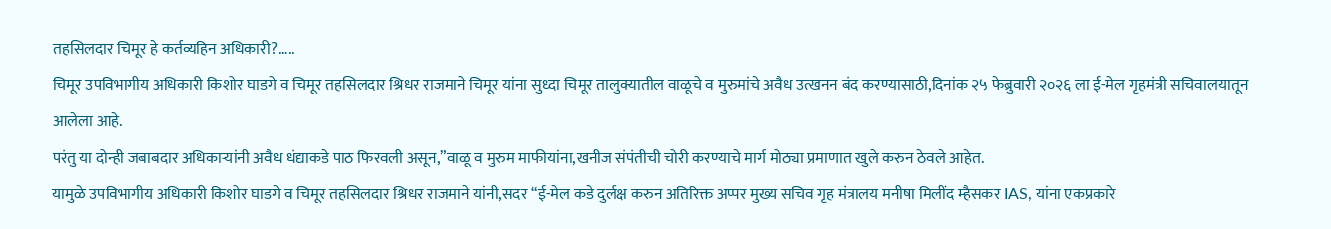तहसिलदार चिमूर हे कर्तव्यहिन अधिकारी?…..
चिमूर उपविभागीय अधिकारी किशोर घाडगे व चिमूर तहसिलदार श्रिधर राजमाने चिमूर यांना सुध्दा चिमूर तालुक्यातील वाळूचे व मुरुमांचे अवैध उत्खनन बंद करण्यासाठी,दिनांक २५ फेब्रुवारी २०२६ ला ई-मेल गृहमंत्री सचिवालयातून आलेला आहे.
परंतु या दोन्ही जबाबदार अधिकाऱ्यांनी अवैध धंद्याकडे पाठ फिरवली असून,”वाळू व मुरुम माफीयांना,खनीज संपंतीची चोरी करण्याचे मार्ग मोठ्या प्रमाणात खुले करुन ठेवले आहेत.
यामुळे उपविभागीय अधिकारी किशोर घाडगे व चिमूर तहसिलदार श्रिधर राजमाने यांनी,सदर “ई-मेल कडे दुर्लक्ष करुन अतिरिक्त अप्पर मुख्य सचिव गृह मंत्रालय मनीषा मिलींद म्हैसकर IAS, यांना एकप्रकारे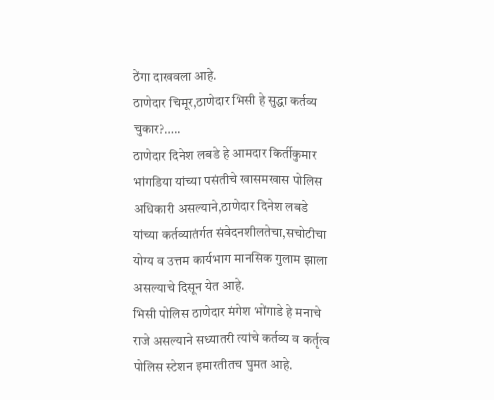ठेंगा दाखवला आहे.
ठाणेदार चिमूर,ठाणेदार भिसी हे सुद्धा कर्तव्य चुकार?…..
ठाणेदार दिनेश लबडे हे आमदार किर्तीकुमार भांगडिया यांच्या पसंतीचे खासमखास पोलिस अधिकारी असल्याने,ठाणेदार दिनेश लबडे यांच्या कर्तव्यातंर्गत संवेदनशीलतेचा,सचोटीचा योग्य व उत्तम कार्यभाग मानसिक गुलाम झाला असल्याचे दिसून येत आहे.
भिसी पोलिस ठाणेदार मंगेश भोंगाडे हे मनाचे राजे असल्याने सध्यातरी त्यांचे कर्तव्य व कर्तृत्व पोलिस स्टेशन इमारतीतच घुमत आहे.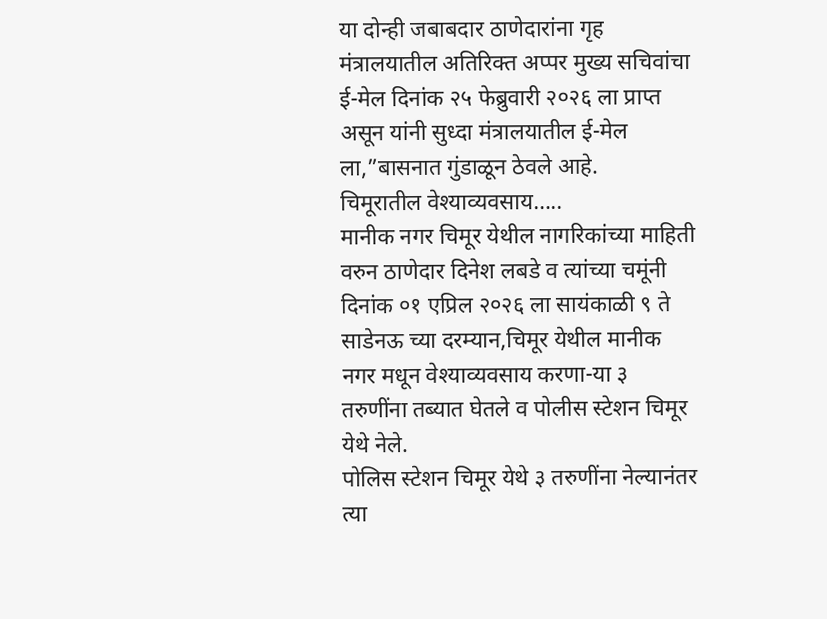या दोन्ही जबाबदार ठाणेदारांना गृह मंत्रालयातील अतिरिक्त अप्पर मुख्य सचिवांचा ई-मेल दिनांक २५ फेब्रुवारी २०२६ ला प्राप्त असून यांनी सुध्दा मंत्रालयातील ई-मेल ला,”बासनात गुंडाळून ठेवले आहे.
चिमूरातील वेश्याव्यवसाय…..
मानीक नगर चिमूर येथील नागरिकांच्या माहिती वरुन ठाणेदार दिनेश लबडे व त्यांच्या चमूंनी दिनांक ०१ एप्रिल २०२६ ला सायंकाळी ९ ते साडेनऊ च्या दरम्यान,चिमूर येथील मानीक नगर मधून वेश्याव्यवसाय करणा-या ३ तरुणींना तब्यात घेतले व पोलीस स्टेशन चिमूर येथे नेले.
पोलिस स्टेशन चिमूर येथे ३ तरुणींना नेल्यानंतर त्या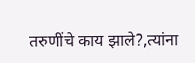तरुणींचे काय झाले?,त्यांना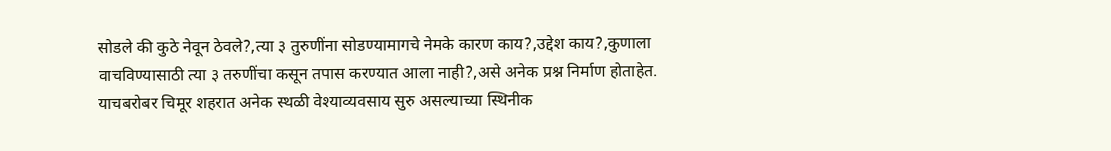सोडले की कुठे नेवून ठेवले?,त्या ३ तुरुणींना सोडण्यामागचे नेमके कारण काय?,उद्देश काय?,कुणाला वाचविण्यासाठी त्या ३ तरुणींचा कसून तपास करण्यात आला नाही?,असे अनेक प्रश्न निर्माण होताहेत.
याचबरोबर चिमूर शहरात अनेक स्थळी वेश्याव्यवसाय सुरु असल्याच्या स्थिनीक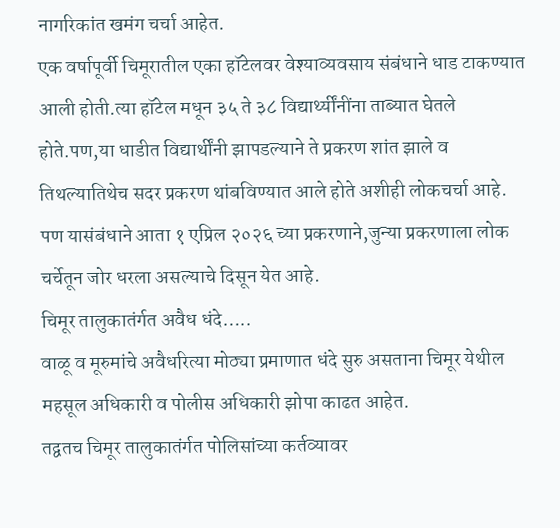नागरिकांत खमंग चर्चा आहेत.
एक वर्षापूर्वी चिमूरातील एका हॉटेलवर वेश्याव्यवसाय संबंधाने धाड टाकण्यात आली होती.त्या हॉटेल मधून ३५ ते ३८ विद्यार्थ्यींनींना ताब्यात घेतले होते.पण,या धाडीत विद्यार्थींनी झापडल्याने ते प्रकरण शांत झाले व तिथल्यातिथेच सदर प्रकरण थांबविण्यात आले होते अशीही लोकचर्चा आहे.
पण यासंबंधाने आता १ एप्रिल २०२६ च्या प्रकरणाने,जुन्या प्रकरणाला लोक चर्चेतून जोर धरला असल्याचे दिसून येत आहे.
चिमूर तालुकातंर्गत अवैध धंदे…..
वाळू व मूरुमांचे अवैधरित्या मोठ्या प्रमाणात धंदे सुरु असताना चिमूर येथील महसूल अधिकारी व पोलीस अधिकारी झोपा काढत आहेत.
तद्वतच चिमूर तालुकातंर्गत पोलिसांच्या कर्तव्यावर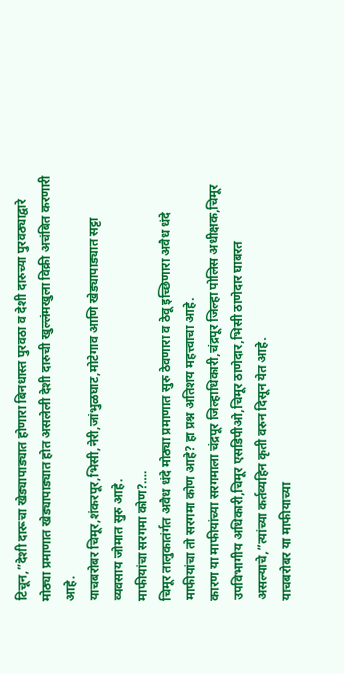टिचून,”देशी दारूचा खेड्यापाड्यात होणारा बिनधास्त पुरवठा व देशी दारुच्या पुरवठ्याद्वारे मोठ्या प्रमाणात खेड्यापाड्यात होत असलेली देशी दारुची खुल्लंमखुला विक्री अचंबित करणारी आहे.
याचबरोबर चिमूर,शंकरपूर,भिसी,नेरी,जांभुळघाट,मोटेगाव आणि खेड्यापाड्यात सट्टा व्यवसाय जोमात सुरु आहे.
माफीयांचा सरगमा कोण?….
चिमूर तालुकातंर्गत अवैध धंदे मोठ्या प्रमाणात सुरु ठेवणारा व ठेवू इच्छिणारा अवैध धंदे माफीयांचा तो सरगमा कोण आहे? हा प्रश्न अतिशय महत्त्वाचा आहे.
कारण या माफीयांच्या सरगमाला चंद्रपूर जिल्हाधिकारी,चंद्रपूर जिल्हा पोलिस अधीक्षक,चिमूर उपविभागीय अधिकारी,चिमूर एसडिपीओ,चिमूर ठाणेदार,भिसी ठाणेदार घाबरत असल्याचे,”त्यांच्या कर्तव्यहिन कृती वरुन दिसून येत आहे.
याचबरोबर या माफीयाच्या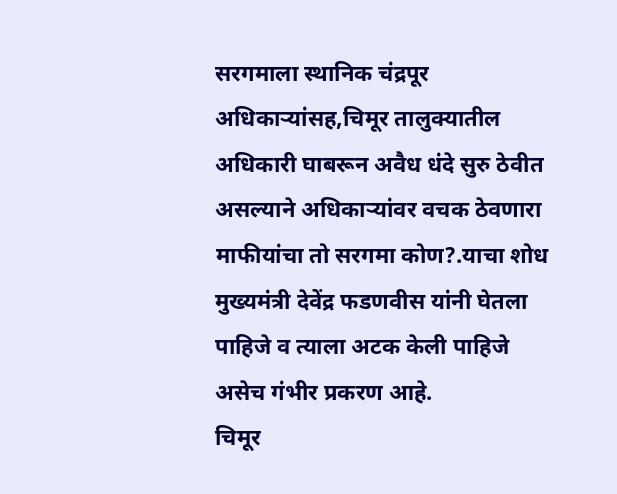सरगमाला स्थानिक चंद्रपूर अधिकाऱ्यांसह,चिमूर तालुक्यातील अधिकारी घाबरून अवैध धंदे सुरु ठेवीत असल्याने अधिकाऱ्यांवर वचक ठेवणारा माफीयांचा तो सरगमा कोण?.याचा शोध मुख्यमंत्री देवेंद्र फडणवीस यांनी घेतला पाहिजे व त्याला अटक केली पाहिजे असेच गंभीर प्रकरण आहे.
चिमूर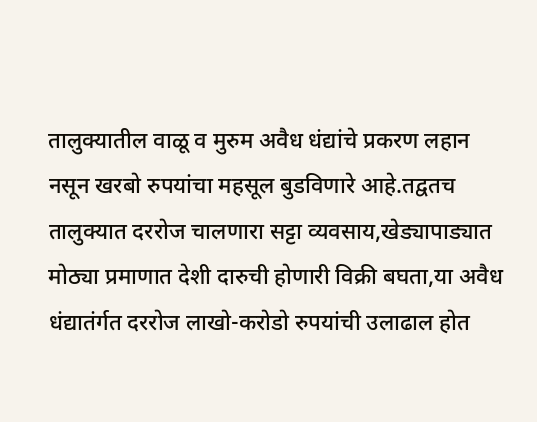तालुक्यातील वाळू व मुरुम अवैध धंद्यांचे प्रकरण लहान नसून खरबो रुपयांचा महसूल बुडविणारे आहे.तद्वतच तालुक्यात दररोज चालणारा सट्टा व्यवसाय,खेड्यापाड्यात मोठ्या प्रमाणात देशी दारुची होणारी विक्री बघता,या अवैध धंद्यातंर्गत दररोज लाखो-करोडो रुपयांची उलाढाल होत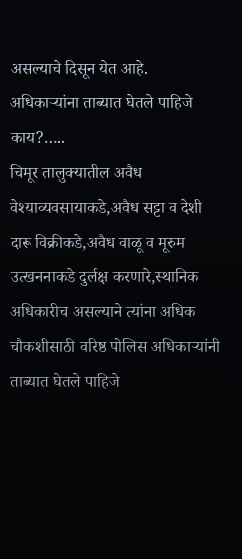असल्याचे दिसून येत आहे.
अधिकाऱ्यांना ताब्यात घेतले पाहिजे काय?…..
चिमूर तालुक्यातील अवैध वेश्याव्यवसायाकडे,अवैध सट्टा व देशी दारू विक्रीकडे,अवैध वाळू व मूरुम उत्खननाकडे दुर्लक्ष करणारे,स्थानिक अधिकारीच असल्याने त्यांना अधिक चौकशीसाठी वरिष्ठ पोलिस अधिकाऱ्यांनी ताब्यात घेतले पाहिजे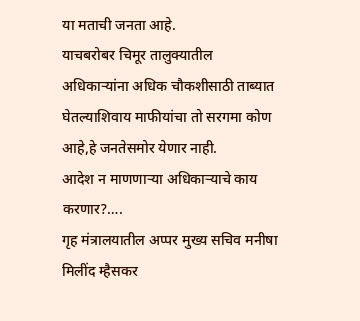या मताची जनता आहे.
याचबरोबर चिमूर तालुक्यातील अधिकाऱ्यांना अधिक चौकशीसाठी ताब्यात घेतल्याशिवाय माफीयांचा तो सरगमा कोण आहे,हे जनतेसमोर येणार नाही.
आदेश न माणणाऱ्या अधिकाऱ्याचे काय करणार?….
गृह मंत्रालयातील अप्पर मुख्य सचिव मनीषा मिलींद म्हैसकर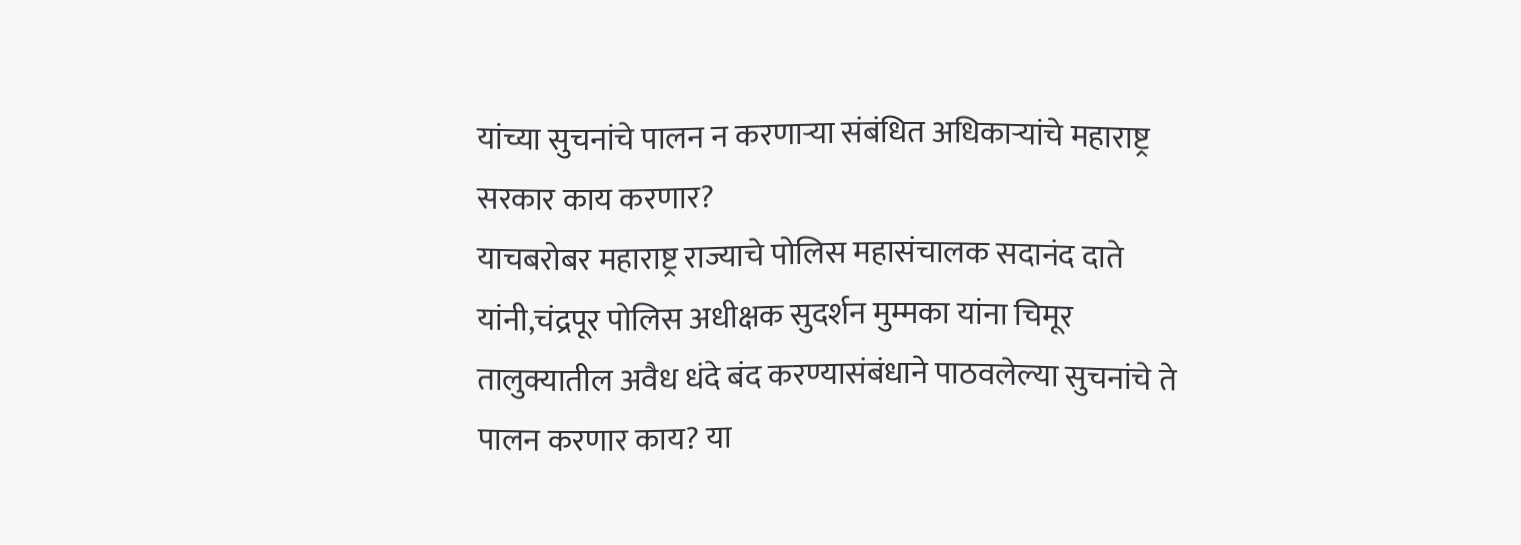यांच्या सुचनांचे पालन न करणाऱ्या संबंधित अधिकाऱ्यांचे महाराष्ट्र सरकार काय करणार?
याचबरोबर महाराष्ट्र राज्याचे पोलिस महासंचालक सदानंद दाते यांनी,चंद्रपूर पोलिस अधीक्षक सुदर्शन मुम्मका यांना चिमूर तालुक्यातील अवैध धंदे बंद करण्यासंबंधाने पाठवलेल्या सुचनांचे ते पालन करणार काय? या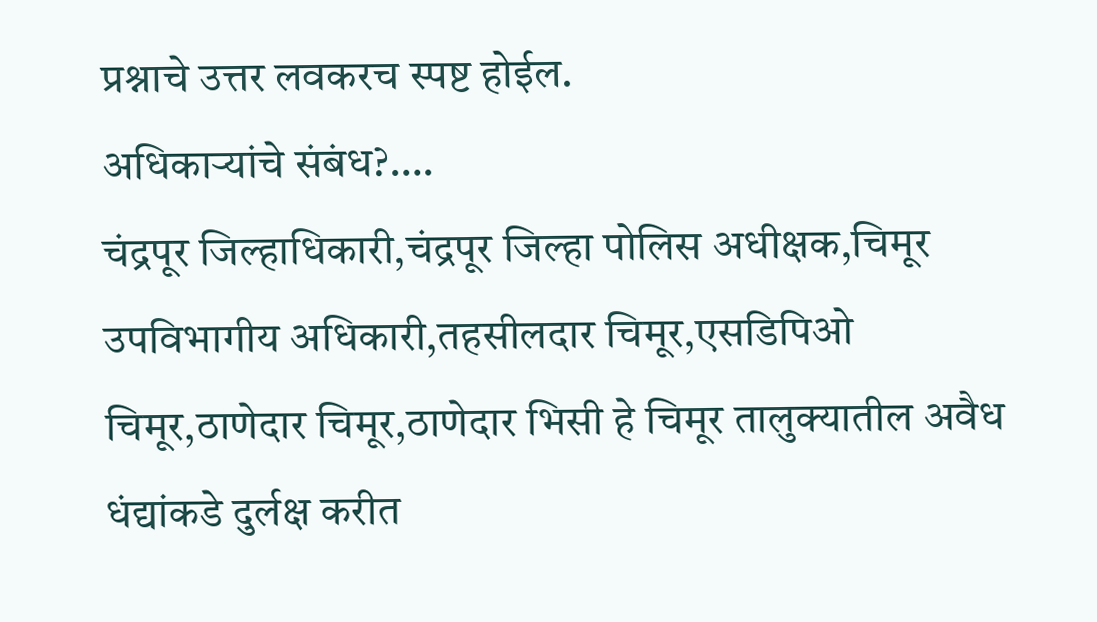प्रश्नाचे उत्तर लवकरच स्पष्ट होईल.
अधिकाऱ्यांचे संबंध?….
चंद्रपूर जिल्हाधिकारी,चंद्रपूर जिल्हा पोलिस अधीक्षक,चिमूर उपविभागीय अधिकारी,तहसीलदार चिमूर,एसडिपिओ चिमूर,ठाणेदार चिमूर,ठाणेदार भिसी हे चिमूर तालुक्यातील अवैध धंद्यांकडे दुर्लक्ष करीत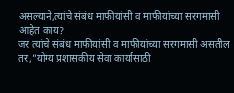असल्याने,त्यांचे संबंध माफीयांसी व माफीयांच्या सरगमासी आहेत काय?
जर त्यांचे संबंध माफीयांसी व माफीयांच्या सरगमासी असतील तर,”योग्य प्रशासकीय सेवा कार्यासाठी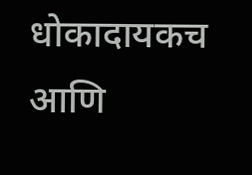धोकादायकच आणि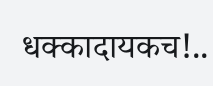धक्कादायकच!..